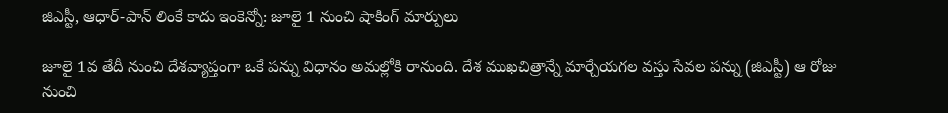జిఎస్టీ, ఆధార్-పాన్ లింకే కాదు ఇంకెన్నో: జూలై 1 నుంచి షాకింగ్ మార్పులు

జూలై 1వ తేదీ నుంచి దేశవ్యాప్తంగా ఒకే పన్ను విధానం అమల్లోకి రానుంది. దేశ ముఖచిత్రాన్నే మార్చేయగల వస్తు సేవల పన్ను (జిఎస్టీ) ఆ రోజు నుంచి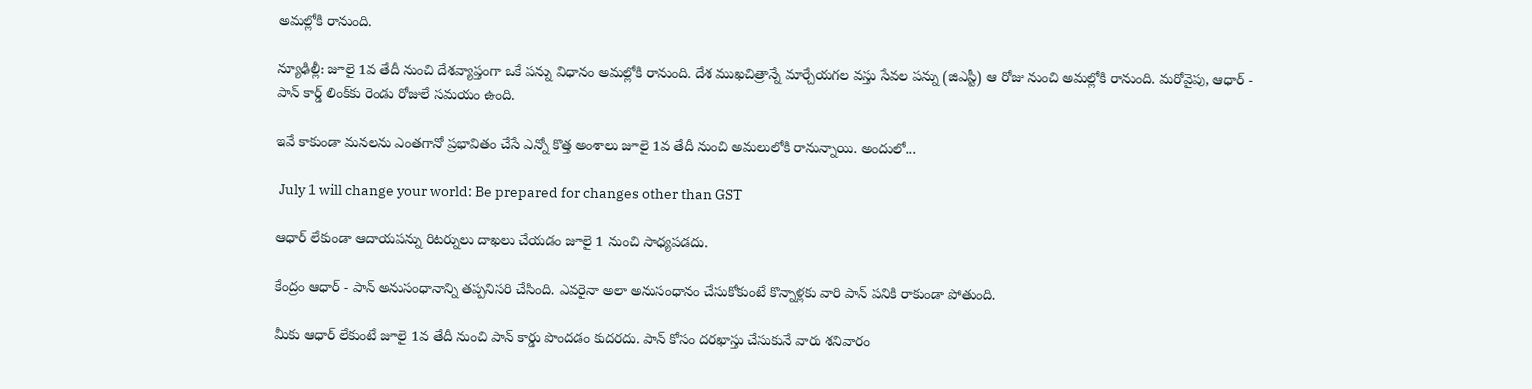అమల్లోకి రానుంది.

న్యూఢిల్లీ: జూలై 1వ తేదీ నుంచి దేశవ్యాప్తంగా ఒకే పన్ను విధానం అమల్లోకి రానుంది. దేశ ముఖచిత్రాన్నే మార్చేయగల వస్తు సేవల పన్ను (జిఎస్టీ) ఆ రోజు నుంచి అమల్లోకి రానుంది. మరోవైపు, ఆధార్ - పాన్ కార్డ్ లింక్‌కు రెండు రోజులే సమయం ఉంది.

ఇవే కాకుండా మనలను ఎంతగానో ప్రభావితం చేసే ఎన్నో కొత్త అంశాలు జూలై 1వ తేదీ నుంచి అమలులోకి రానున్నాయి. అందులో...

 July 1 will change your world: Be prepared for changes other than GST

ఆధార్ లేకుండా ఆదాయపన్ను రిటర్నులు దాఖలు చేయడం జూలై 1 నుంచి సాధ్యపడదు.

కేంద్రం ఆధార్ - పాన్ అనుసంధానాన్ని తప్పనిసరి చేసింది. ఎవరైనా అలా అనుసంధానం చేసుకోకుంటే కొన్నాళ్లకు వారి పాన్ పనికి రాకుండా పోతుంది.

మీకు ఆధార్ లేకుంటే జూలై 1వ తేదీ నుంచి పాన్ కార్డు పొందడం కుదరదు. పాన్ కోసం దరఖాస్తు చేసుకునే వారు శనివారం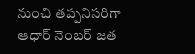నుంచి తప్పనిసరిగా ఆధార్ నెంబర్ జత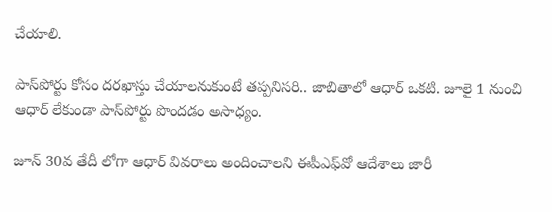చేయాలి.

పాస్‌పోర్టు కోసం దరఖాస్తు చేయాలనుకుంటే తప్పనిసరి.. జాబితాలో ఆధార్ ఒకటి. జూలై 1 నుంచి ఆధార్ లేకుండా పాస్‌పోర్టు పొందడం అసాధ్యం.

జూన్ 30వ తేదీ లోగా ఆధార్ వివరాలు అందించాలని ఈపీఎఫ్‌వో ఆదేశాలు జారీ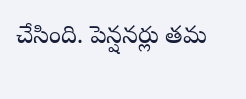చేసింది. పెన్షనర్లు తమ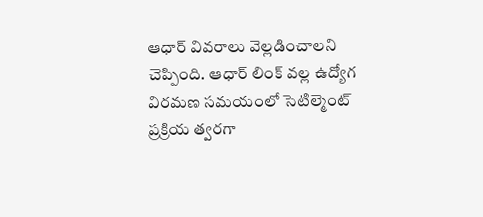ఆధార్ వివరాలు వెల్లడించాలని చెప్పింది. ఆధార్ లింక్ వల్ల ఉద్యోగ విరమణ సమయంలో సెటిల్మెంట్ ప్రక్రియ త్వరగా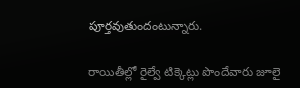పూర్తవుతుందంటున్నారు.

రాయితీల్లో రైల్వే టిక్కెట్లు పొందేవారు జూలై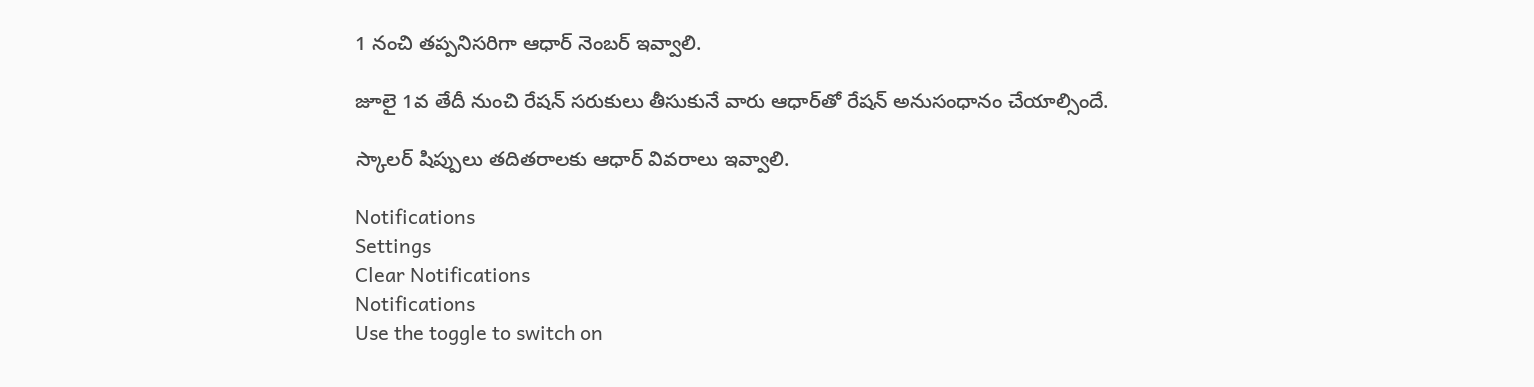1 నంచి తప్పనిసరిగా ఆధార్ నెంబర్ ఇవ్వాలి.

జూలై 1వ తేదీ నుంచి రేషన్ సరుకులు తీసుకునే వారు ఆధార్‌తో రేషన్ అనుసంధానం చేయాల్సిందే.

స్కాలర్ షిప్పులు తదితరాలకు ఆధార్ వివరాలు ఇవ్వాలి.

Notifications
Settings
Clear Notifications
Notifications
Use the toggle to switch on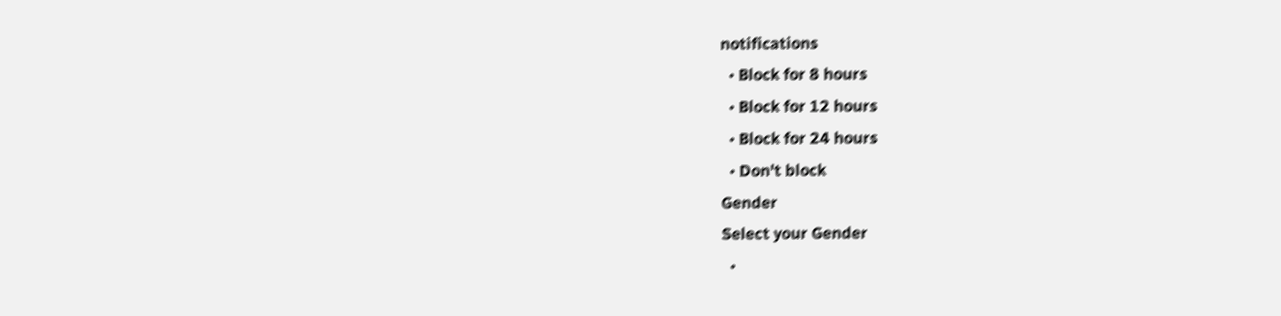notifications
  • Block for 8 hours
  • Block for 12 hours
  • Block for 24 hours
  • Don't block
Gender
Select your Gender
  •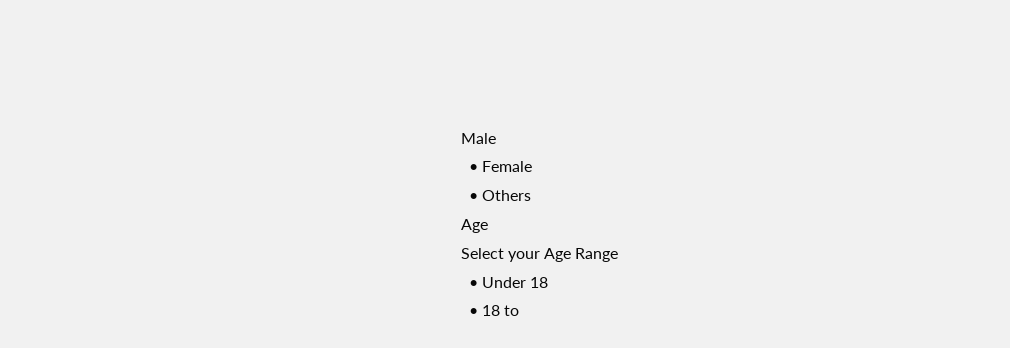Male
  • Female
  • Others
Age
Select your Age Range
  • Under 18
  • 18 to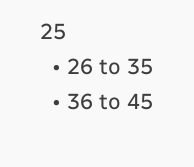25
  • 26 to 35
  • 36 to 45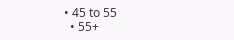• 45 to 55
  • 55+